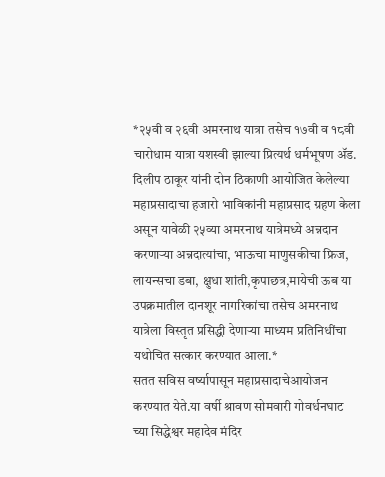*२५वी व २६वी अमरनाथ यात्रा तसेच १७वी व १८वी चारोधाम यात्रा यशस्वी झाल्या प्रित्यर्थ धर्मभूषण ॲड. दिलीप ठाकूर यांनी दोन ठिकाणी आयोजित केलेल्या महाप्रसादाचा हजारो भाविकांनी महाप्रसाद ग्रहण केला असून यावेळी २५व्या अमरनाथ यात्रेमध्ये अन्नदान करणाऱ्या अन्नदात्यांचा, भाऊचा माणुसकीचा फ्रिज, लायन्सचा डबा, क्षुधा शांती,कृपाछत्र,मायेची ऊब या उपक्रमातील दानशूर नागरिकांचा तसेच अमरनाथ यात्रेला विस्तृत प्रसिद्धी देणाऱ्या माध्यम प्रतिनिधींचा यथोचित सत्कार करण्यात आला.*
सतत सविस वर्ष्यापासून महाप्रसादाचेआयोजन करण्यात येते.या वर्षी श्रावण सोमवारी गोवर्धनघाट च्या सिद्धेश्वर महादेव मंदिर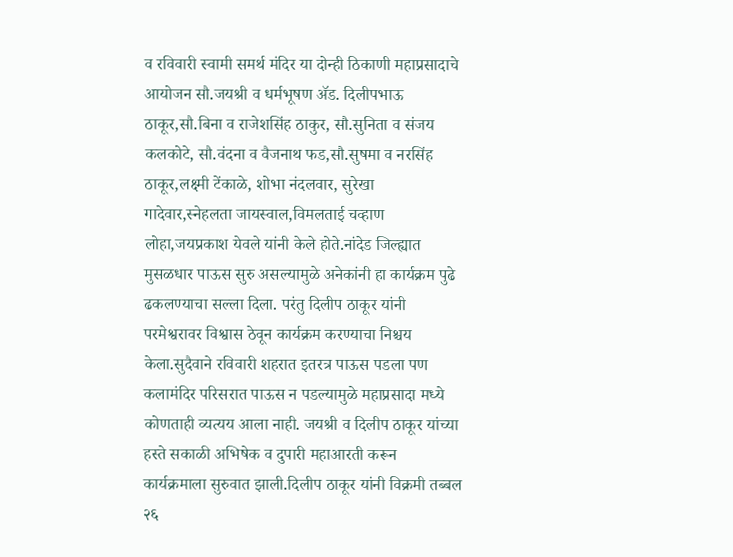व रविवारी स्वामी समर्थ मंदिर या दोन्ही ठिकाणी महाप्रसादाचे आयोजन सौ.जयश्री व धर्मभूषण ॲड. दिलीपभाऊ ठाकूर,सौ.बिना व राजेशसिंह ठाकुर, सौ.सुनिता व संजय कलकोटे, सौ.वंदना व वैजनाथ फड,सौ.सुषमा व नरसिंह ठाकूर,लक्ष्मी टेंकाळे, शोभा नंदलवार, सुरेखा गादेवार,स्नेहलता जायस्वाल,विमलताई चव्हाण लोहा,जयप्रकाश येवले यांनी केले होते.नांदेड जिल्ह्यात मुसळधार पाऊस सुरु असल्यामुळे अनेकांनी हा कार्यक्रम पुढे ढकलण्याचा सल्ला दिला. परंतु दिलीप ठाकूर यांनी परमेश्वरावर विश्वास ठेवून कार्यक्रम करण्याचा निश्चय केला.सुदैवाने रविवारी शहरात इतरत्र पाऊस पडला पण कलामंदिर परिसरात पाऊस न पडल्यामुळे महाप्रसादा मध्ये कोणताही व्यत्यय आला नाही. जयश्री व दिलीप ठाकूर यांच्या हस्ते सकाळी अभिषेक व दुपारी महाआरती करून कार्यक्रमाला सुरुवात झाली.दिलीप ठाकूर यांनी विक्रमी तब्बल २६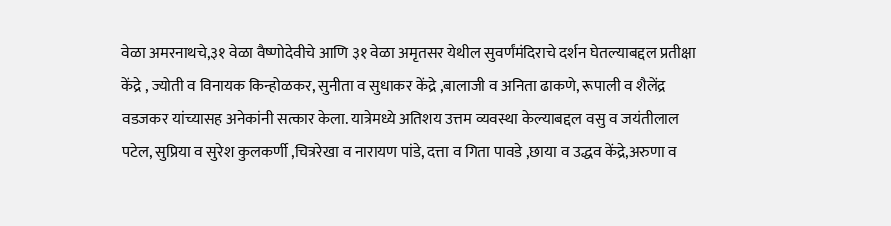वेळा अमरनाथचे,३१ वेळा वैष्णोदेवीचे आणि ३१ वेळा अमृतसर येथील सुवर्णंमंदिराचे दर्शन घेतल्याबद्दल प्रतीक्षा केंद्रे , ज्योती व विनायक किन्होळकर, सुनीता व सुधाकर केंद्रे ,बालाजी व अनिता ढाकणे, रूपाली व शैलेंद्र वडजकर यांच्यासह अनेकांनी सत्कार केला. यात्रेमध्ये अतिशय उत्तम व्यवस्था केल्याबद्दल वसु व जयंतीलाल पटेल, सुप्रिया व सुरेश कुलकर्णी ,चित्ररेखा व नारायण पांडे, दत्ता व गिता पावडे ,छाया व उद्धव केंद्रे,अरुणा व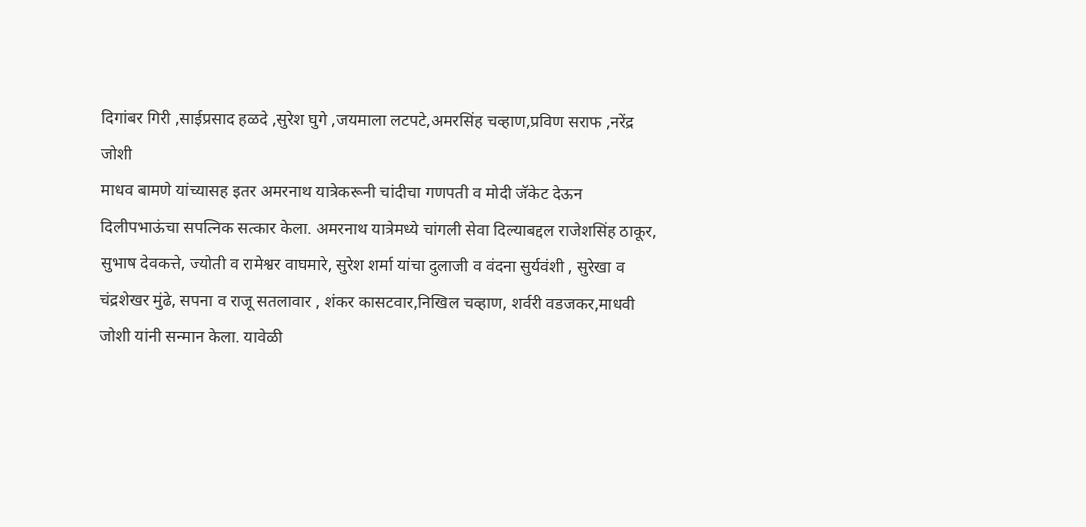दिगांबर गिरी ,साईप्रसाद हळदे ,सुरेश घुगे ,जयमाला लटपटे,अमरसिंह चव्हाण,प्रविण सराफ ,नरेंद्र जोशी
माधव बामणे यांच्यासह इतर अमरनाथ यात्रेकरूनी चांदीचा गणपती व मोदी जॅकेट देऊन दिलीपभाऊंचा सपत्निक सत्कार केला. अमरनाथ यात्रेमध्ये चांगली सेवा दिल्याबद्दल राजेशसिंह ठाकूर, सुभाष देवकत्ते, ज्योती व रामेश्वर वाघमारे, सुरेश शर्मा यांचा दुलाजी व वंदना सुर्यवंशी , सुरेखा व चंद्रशेखर मुंढे, सपना व राजू सतलावार , शंकर कासटवार,निखिल चव्हाण, शर्वरी वडजकर,माधवी जोशी यांनी सन्मान केला. यावेळी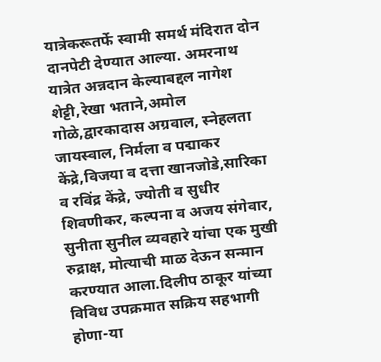यात्रेकरूतर्फे स्वामी समर्थ मंदिरात दोन दानपेटी देण्यात आल्या. अमरनाथ यात्रेत अन्नदान केल्याबद्दल नागेश शेट्टी,रेखा भताने,अमोल गोळे,द्वारकादास अग्रवाल, स्नेहलता जायस्वाल, निर्मला व पद्माकर केंद्रे,विजया व दत्ता खानजोडे,सारिका व रविंद्र केंद्रे, ज्योती व सुधीर शिवणीकर, कल्पना व अजय संगेवार, सुनीता सुनील व्यवहारे यांचा एक मुखी रुद्राक्ष, मोत्याची माळ देऊन सन्मान करण्यात आला.दिलीप ठाकूर यांच्या विविध उपक्रमात सक्रिय सहभागी होणा-या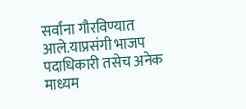सर्वांना गौरविण्यात आले.याप्रसंगी भाजप पदाधिकारी तसेच अनेक माध्यम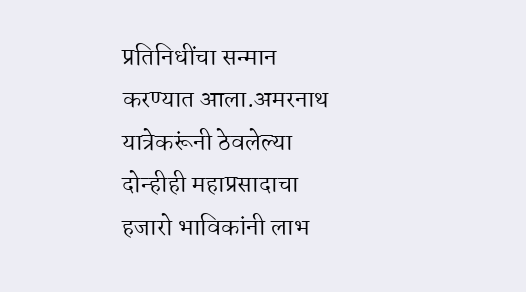प्रतिनिधींचा सन्मान करण्यात आला.अमरनाथ यात्रेकरूंनी ठेवलेल्या दोन्हीही महाप्रसादाचा हजारो भाविकांनी लाभ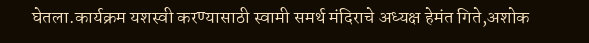घेतला.कार्यक्रम यशस्वी करण्यासाठी स्वामी समर्थ मंदिराचे अध्यक्ष हेमंत गिते,अशोक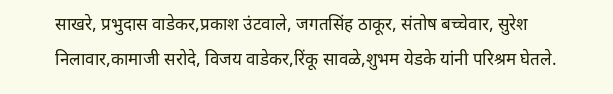साखरे, प्रभुदास वाडेकर,प्रकाश उंटवाले, जगतसिंह ठाकूर, संतोष बच्चेवार, सुरेश निलावार,कामाजी सरोदे, विजय वाडेकर,रिंकू सावळे,शुभम येडके यांनी परिश्रम घेतले.